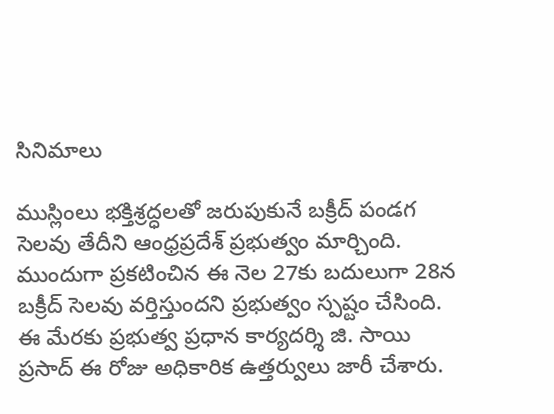సినిమాలు

ముస్లింలు భక్తిశ్రద్ధలతో జరుపుకునే బక్రీద్ పండగ సెలవు తేదీని ఆంధ్రప్రదేశ్ ప్రభుత్వం మార్చింది. ముందుగా ప్రకటించిన ఈ నెల 27కు బదులుగా 28న బక్రీద్ సెలవు వర్తిస్తుందని ప్రభుత్వం స్పష్టం చేసింది. ఈ మేరకు ప్రభుత్వ ప్రధాన కార్యదర్శి జి. సాయి ప్రసాద్ ఈ రోజు అధికారిక ఉత్తర్వులు జారీ చేశారు.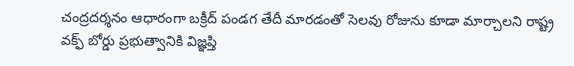చంద్రదర్శనం ఆధారంగా బక్రీద్ పండగ తేదీ మారడంతో సెలవు రోజును కూడా మార్చాలని రాష్ట్ర వక్ఫ్ బోర్డు ప్రభుత్వానికి విజ్ఞప్తి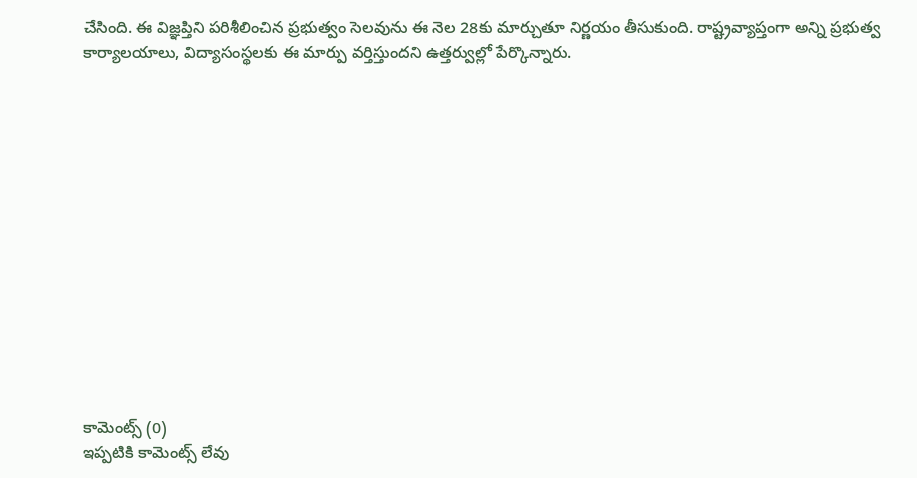చేసింది. ఈ విజ్ఞప్తిని పరిశీలించిన ప్రభుత్వం సెలవును ఈ నెల 28కు మార్చుతూ నిర్ణయం తీసుకుంది. రాష్ట్రవ్యాప్తంగా అన్ని ప్రభుత్వ కార్యాలయాలు, విద్యాసంస్థలకు ఈ మార్పు వర్తిస్తుందని ఉత్తర్వుల్లో పేర్కొన్నారు.














కామెంట్స్ (0)
ఇప్పటికి కామెంట్స్ లేవు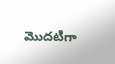మొదటిగా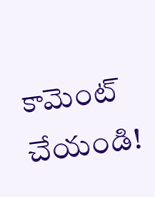కామెంట్ చేయండి!